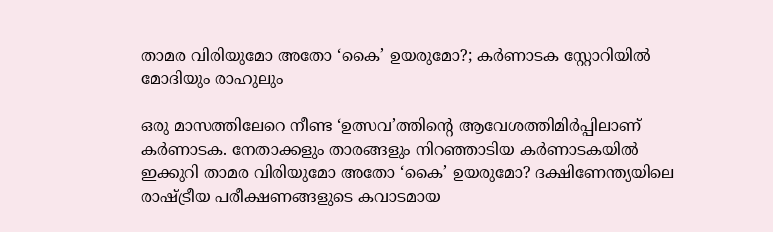താമര വിരിയുമോ അതോ ‘കൈ’ ഉയരുമോ?; കർണാടക സ്റ്റോറിയിൽ മോദിയും രാഹുലും

ഒരു മാസത്തിലേറെ നീണ്ട ‘ഉത്സവ’ത്തിന്റെ ആവേശത്തിമിർപ്പിലാണ് കർണാടക. നേതാക്കളും താരങ്ങളും നിറഞ്ഞാടിയ കർണാടകയിൽ ഇക്കുറി താമര വിരിയുമോ അതോ ‘കൈ’ ഉയരുമോ? ദക്ഷിണേന്ത്യയിലെ രാഷ്ട്രീയ പരീക്ഷണങ്ങളുടെ കവാടമായ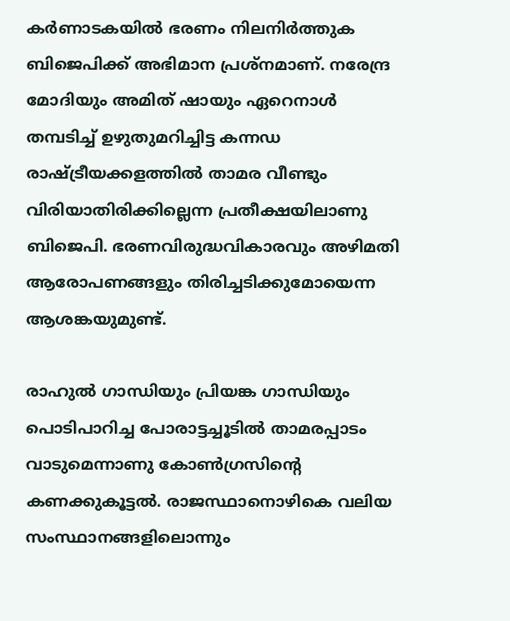കർണാടകയിൽ ഭരണം നിലനിർത്തുക ബിജെപിക്ക് അഭിമാന പ്രശ്നമാണ്. നരേന്ദ്ര മോദിയും അമിത് ഷായും ഏറെനാൾ തമ്പടിച്ച് ഉഴുതുമറിച്ചിട്ട കന്ന‍ഡ രാഷ്ട്രീയക്കളത്തിൽ താമര വീണ്ടും വിരിയാതിരിക്കില്ലെന്ന പ്രതീക്ഷയിലാണു ബിജെപി. ഭരണവിരുദ്ധവികാരവും അഴിമതി ആരോപണങ്ങളും തിരിച്ചടിക്കുമോയെന്ന ആശങ്കയുമുണ്ട്.

രാഹുൽ ഗാന്ധിയും പ്രിയങ്ക ഗാന്ധിയും പൊടിപാറിച്ച പോരാട്ടച്ചൂടിൽ താമരപ്പാടം വാടുമെന്നാണു കോൺഗ്രസിന്റെ കണക്കുകൂട്ടൽ. രാജസ്ഥാനൊഴികെ വലിയ സംസ്ഥാനങ്ങളിലൊന്നും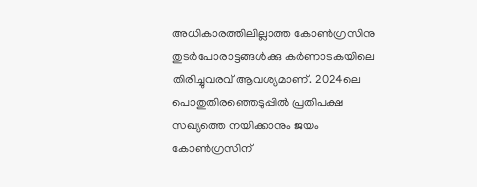അധികാരത്തിലില്ലാത്ത കോൺഗ്രസിനു തുടർപോരാട്ടങ്ങൾക്കു കർണാടകയിലെ തിരിച്ചുവരവ് ആവശ്യമാണ്. 2024ലെ പൊതുതിരഞ്ഞെടുപ്പിൽ പ്രതിപക്ഷ സഖ്യത്തെ നയിക്കാനും ജയം കോൺഗ്രസിന്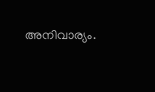അനിവാര്യം.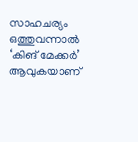സാഹചര്യം ഒത്തുവന്നാൽ ‘കിങ് മേക്കർ’ ആവുകയാണ്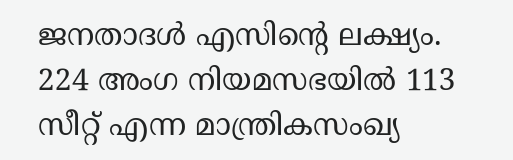ജനതാദൾ എസിന്റെ ലക്ഷ്യം. 224 അംഗ നിയമസഭയിൽ 113 സീറ്റ് എന്ന മാന്ത്രികസംഖ്യ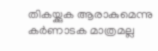തികയ്ക്കുക ആരാകുമെന്നു കർണാടക മാത്രമല്ല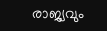രാജ്യവും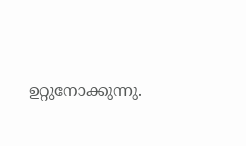ഉറ്റുനോക്കുന്നു.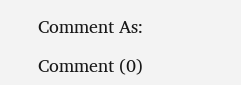Comment As:

Comment (0)